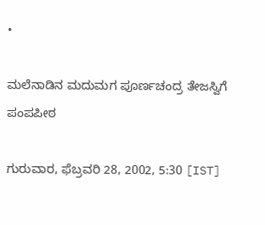•

ಮಲೆನಾಡಿನ ಮದುಮಗ ಪೂರ್ಣಚಂದ್ರ ತೇಜಸ್ವಿಗೆ ಪಂಪಪೀಠ

ಗುರುವಾರ, ಫೆಬ್ರವರಿ 28, 2002, 5:30 [IST]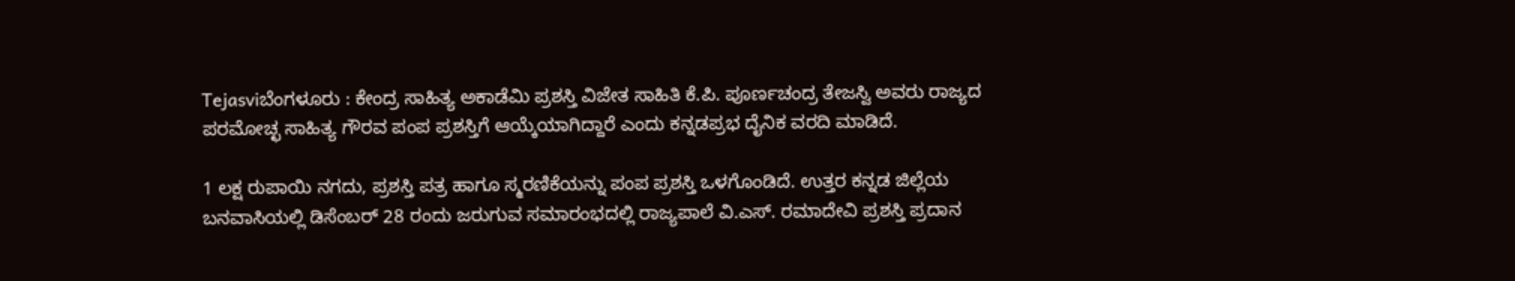Tejasviಬೆಂಗಳೂರು : ಕೇಂದ್ರ ಸಾಹಿತ್ಯ ಅಕಾಡೆಮಿ ಪ್ರಶಸ್ತಿ ವಿಜೇತ ಸಾಹಿತಿ ಕೆ.ಪಿ. ಪೂರ್ಣಚಂದ್ರ ತೇಜಸ್ವಿ ಅವರು ರಾಜ್ಯದ ಪರಮೋಚ್ಛ ಸಾಹಿತ್ಯ ಗೌರವ ಪಂಪ ಪ್ರಶಸ್ತಿಗೆ ಆಯ್ಕೆಯಾಗಿದ್ದಾರೆ ಎಂದು ಕನ್ನಡಪ್ರಭ ದೈನಿಕ ವರದಿ ಮಾಡಿದೆ.

1 ಲಕ್ಷ ರುಪಾಯಿ ನಗದು, ಪ್ರಶಸ್ತಿ ಪತ್ರ ಹಾಗೂ ಸ್ಮರಣಿಕೆಯನ್ನು ಪಂಪ ಪ್ರಶಸ್ತಿ ಒಳಗೊಂಡಿದೆ. ಉತ್ತರ ಕನ್ನಡ ಜಿಲ್ಲೆಯ ಬನವಾಸಿಯಲ್ಲಿ ಡಿಸೆಂಬರ್‌ 28 ರಂದು ಜರುಗುವ ಸಮಾರಂಭದಲ್ಲಿ ರಾಜ್ಯಪಾಲೆ ವಿ.ಎಸ್‌. ರಮಾದೇವಿ ಪ್ರಶಸ್ತಿ ಪ್ರದಾನ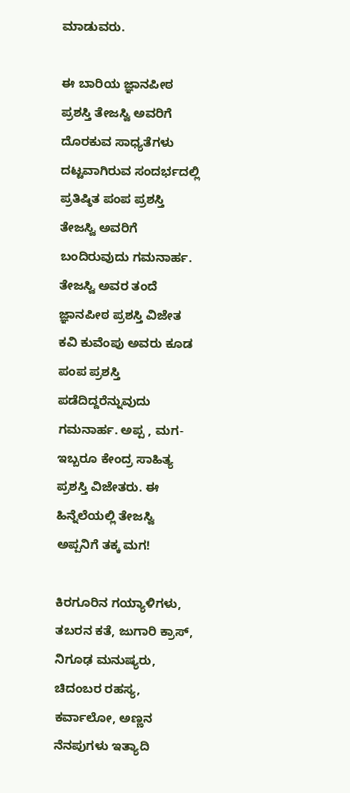ಮಾಡುವರು.

ಈ ಬಾರಿಯ ಜ್ಞಾನಪೀಠ ಪ್ರಶಸ್ತಿ ತೇಜಸ್ವಿ ಅವರಿಗೆ ದೊರಕುವ ಸಾಧ್ಯತೆಗಳು ದಟ್ಟವಾಗಿರುವ ಸಂದರ್ಭದಲ್ಲಿ ಪ್ರತಿಷ್ಠಿತ ಪಂಪ ಪ್ರಶಸ್ತಿ ತೇಜಸ್ವಿ ಅವರಿಗೆ ಬಂದಿರುವುದು ಗಮನಾರ್ಹ. ತೇಜಸ್ವಿ ಅವರ ತಂದೆ ಜ್ಞಾನಪೀಠ ಪ್ರಶಸ್ತಿ ವಿಜೇತ ಕವಿ ಕುವೆಂಪು ಅವರು ಕೂಡ ಪಂಪ ಪ್ರಶಸ್ತಿ ಪಡೆದಿದ್ದರೆನ್ನುವುದು ಗಮನಾರ್ಹ. ಅಪ್ಪ , ಮಗ- ಇಬ್ಬರೂ ಕೇಂದ್ರ ಸಾಹಿತ್ಯ ಪ್ರಶಸ್ತಿ ವಿಜೇತರು. ಈ ಹಿನ್ನೆಲೆಯಲ್ಲಿ ತೇಜಸ್ವಿ ಅಪ್ಪನಿಗೆ ತಕ್ಕ ಮಗ!

ಕಿರಗೂರಿನ ಗಯ್ಯಾಳಿಗಳು, ತಬರನ ಕತೆ, ಜುಗಾರಿ ಕ್ರಾಸ್‌, ನಿಗೂಢ ಮನುಷ್ಯರು, ಚಿದಂಬರ ರಹಸ್ಯ, ಕರ್ವಾಲೋ, ಅಣ್ಣನ ನೆನಪುಗಳು ಇತ್ಯಾದಿ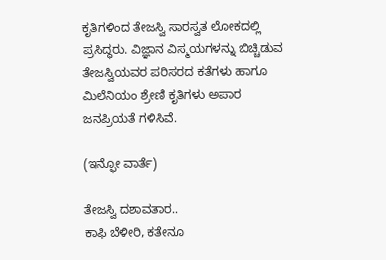ಕೃತಿಗಳಿಂದ ತೇಜಸ್ವಿ ಸಾರಸ್ವತ ಲೋಕದಲ್ಲಿ ಪ್ರಸಿದ್ಧರು. ವಿಜ್ಞಾನ ವಿಸ್ಮಯಗಳನ್ನು ಬಿಚ್ಚಿಡುವ ತೇಜಸ್ವಿಯವರ ಪರಿಸರದ ಕತೆಗಳು ಹಾಗೂ ಮಿಲೆನಿಯಂ ಶ್ರೇಣಿ ಕೃತಿಗಳು ಅಪಾರ ಜನಪ್ರಿಯತೆ ಗಳಿಸಿವೆ.

(ಇನ್ಫೋ ವಾರ್ತೆ)

ತೇಜಸ್ವಿ ದಶಾವತಾರ..
ಕಾಫಿ ಬೆಳೀರಿ, ಕತೇನೂ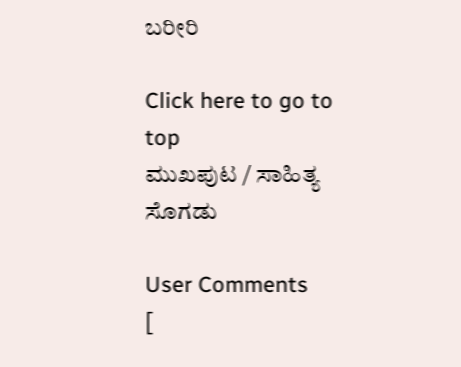ಬರೀರಿ

Click here to go to top
ಮುಖಪುಟ / ಸಾಹಿತ್ಯ ಸೊಗಡು

User Comments
[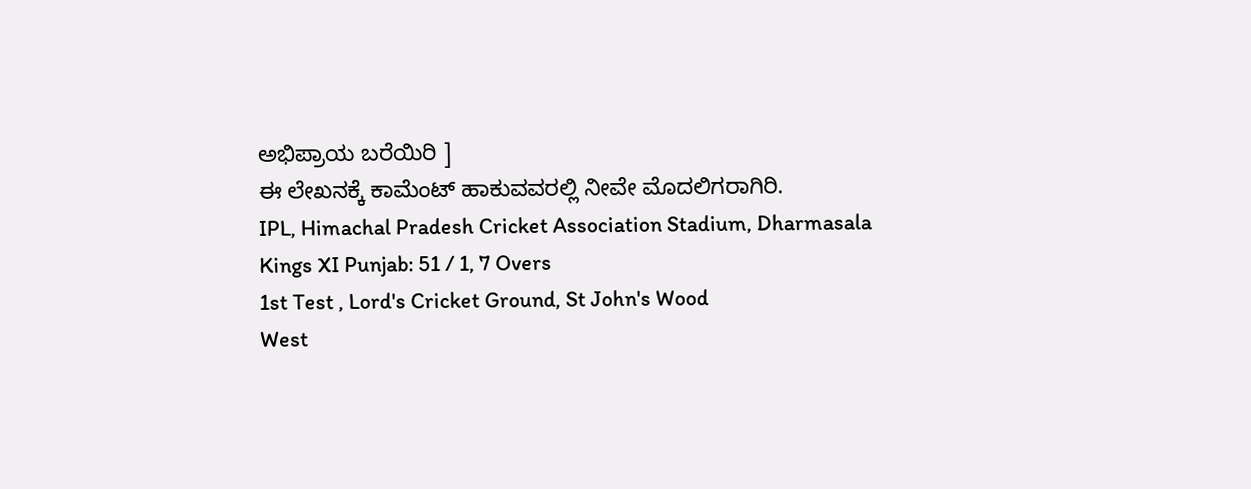ಅಭಿಪ್ರಾಯ ಬರೆಯಿರಿ ]
ಈ ಲೇಖನಕ್ಕೆ ಕಾಮೆಂಟ್ ಹಾಕುವವರಲ್ಲಿ ನೀವೇ ಮೊದಲಿಗರಾಗಿರಿ.
IPL, Himachal Pradesh Cricket Association Stadium, Dharmasala
Kings XI Punjab: 51 / 1, 7 Overs
1st Test , Lord's Cricket Ground, St John's Wood
West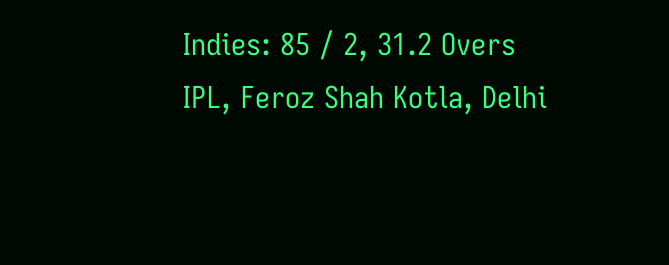Indies: 85 / 2, 31.2 Overs
IPL, Feroz Shah Kotla, Delhi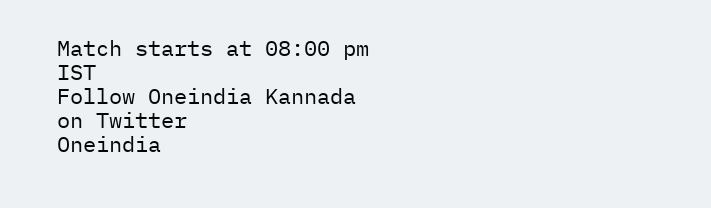Match starts at 08:00 pm IST
Follow Oneindia Kannada on Twitter
Oneindia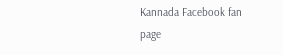Kannada Facebook fan page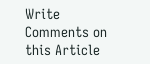Write Comments on this Article